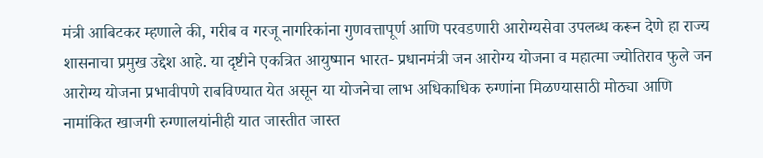मंत्री आबिटकर म्हणाले की, गरीब व गरजू नागरिकांना गुणवत्तापूर्ण आणि परवडणारी आरोग्यसेवा उपलब्ध करून देणे हा राज्य शासनाचा प्रमुख उद्देश आहे. या दृष्टीने एकत्रित आयुष्मान भारत- प्रधानमंत्री जन आरोग्य योजना व महात्मा ज्योतिराव फुले जन आरोग्य योजना प्रभावीपणे राबविण्यात येत असून या योजनेचा लाभ अधिकाधिक रुग्णांना मिळण्यासाठी मोठ्या आणि नामांकित खाजगी रुग्णालयांनीही यात जास्तीत जास्त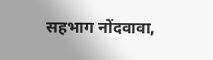सहभाग नोंदवावा,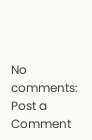No comments:
Post a Comment